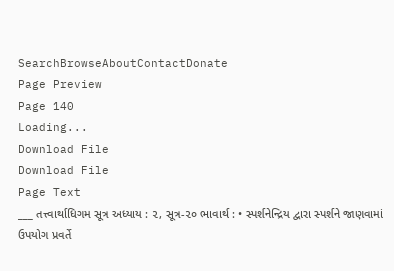SearchBrowseAboutContactDonate
Page Preview
Page 140
Loading...
Download File
Download File
Page Text
___ તત્ત્વાર્થાધિગમ સૂત્ર અધ્યાય : ૨, સૂત્ર-૨૦ ભાવાર્થ : • સ્પર્શનેન્દ્રિય દ્વારા સ્પર્શને જાણવામાં ઉપયોગ પ્રવર્તે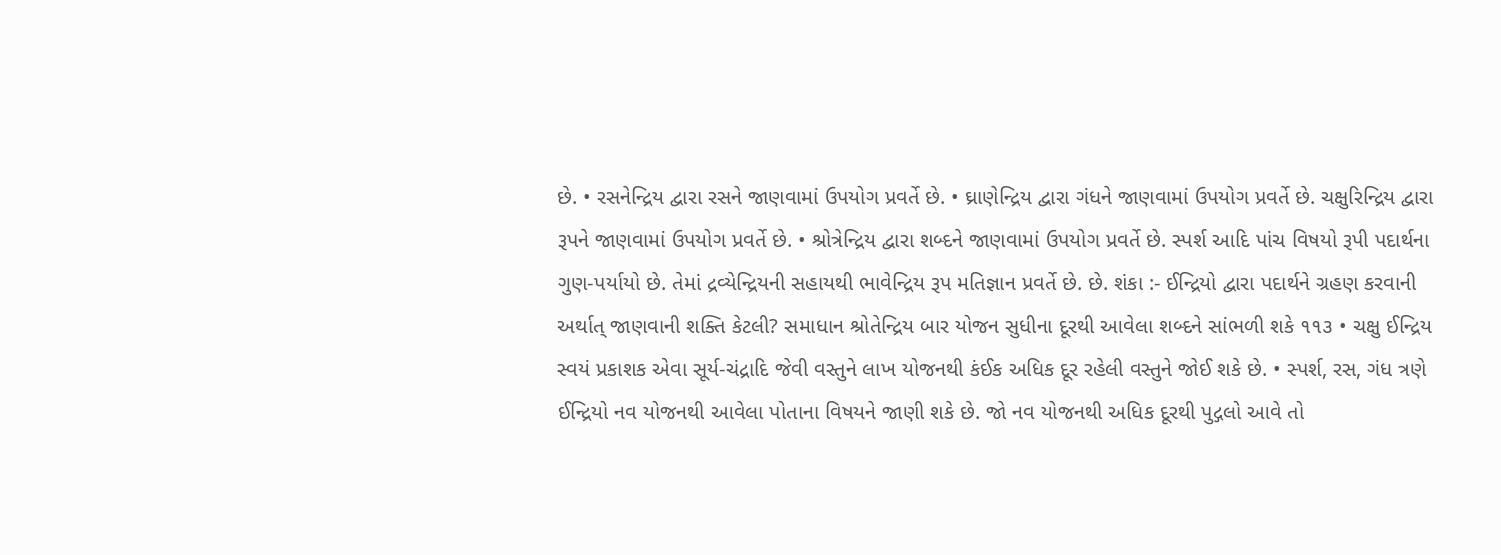છે. • રસનેન્દ્રિય દ્વારા રસને જાણવામાં ઉપયોગ પ્રવર્તે છે. • ઘ્રાણેન્દ્રિય દ્વારા ગંધને જાણવામાં ઉપયોગ પ્રવર્તે છે. ચક્ષુરિન્દ્રિય દ્વારા રૂપને જાણવામાં ઉપયોગ પ્રવર્તે છે. • શ્રોત્રેન્દ્રિય દ્વારા શબ્દને જાણવામાં ઉપયોગ પ્રવર્તે છે. સ્પર્શ આદિ પાંચ વિષયો રૂપી પદાર્થના ગુણ-પર્યાયો છે. તેમાં દ્રવ્યેન્દ્રિયની સહાયથી ભાવેન્દ્રિય રૂપ મતિજ્ઞાન પ્રવર્તે છે. છે. શંકા :- ઈન્દ્રિયો દ્વારા પદાર્થને ગ્રહણ કરવાની અર્થાત્ જાણવાની શક્તિ કેટલી? સમાધાન શ્રોતેન્દ્રિય બાર યોજન સુધીના દૂરથી આવેલા શબ્દને સાંભળી શકે ૧૧૩ • ચક્ષુ ઈન્દ્રિય સ્વયં પ્રકાશક એવા સૂર્ય-ચંદ્રાદિ જેવી વસ્તુને લાખ યોજનથી કંઈક અધિક દૂર રહેલી વસ્તુને જોઈ શકે છે. • સ્પર્શ, રસ, ગંધ ત્રણે ઈન્દ્રિયો નવ યોજનથી આવેલા પોતાના વિષયને જાણી શકે છે. જો નવ યોજનથી અધિક દૂરથી પુદ્ગલો આવે તો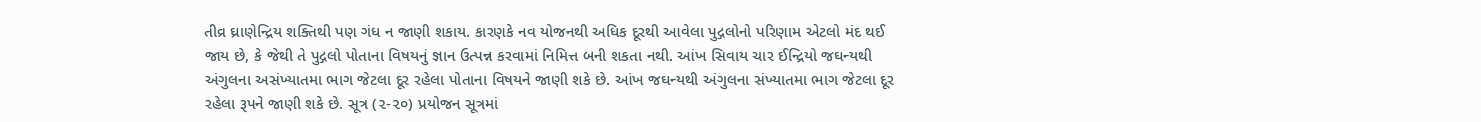તીવ્ર ઘ્રાણેન્દ્રિય શક્તિથી પણ ગંધ ન જાણી શકાય. કારણકે નવ યોજનથી અધિક દૂરથી આવેલા પુદ્ગલોનો પરિણામ એટલો મંદ થઈ જાય છે, કે જેથી તે પુદ્ગલો પોતાના વિષયનું જ્ઞાન ઉત્પન્ન કરવામાં નિમિત્ત બની શકતા નથી. આંખ સિવાય ચાર ઈન્દ્રિયો જઘન્યથી અંગુલના અસંખ્યાતમા ભાગ જેટલા દૂર રહેલા પોતાના વિષયને જાણી શકે છે. આંખ જઘન્યથી અંગુલના સંખ્યાતમા ભાગ જેટલા દૂર રહેલા રૂપને જાણી શકે છે. સૂત્ર (૨-૨૦) પ્રયોજન સૂત્રમાં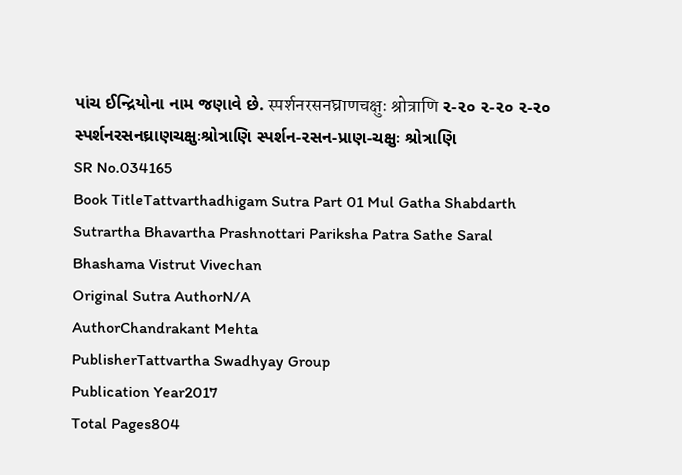પાંચ ઈન્દ્રિયોના નામ જણાવે છે. स्पर्शनरसनघ्राणचक्षुः श्रोत्राणि ૨-૨૦ ૨-૨૦ ૨-૨૦ સ્પર્શનરસનઘ્રાણચક્ષુઃશ્રોત્રાણિ સ્પર્શન-૨સન-પ્રાણ-ચક્ષુઃ શ્રોત્રાણિ
SR No.034165
Book TitleTattvarthadhigam Sutra Part 01 Mul Gatha Shabdarth Sutrartha Bhavartha Prashnottari Pariksha Patra Sathe Saral Bhashama Vistrut Vivechan
Original Sutra AuthorN/A
AuthorChandrakant Mehta
PublisherTattvartha Swadhyay Group
Publication Year2017
Total Pages804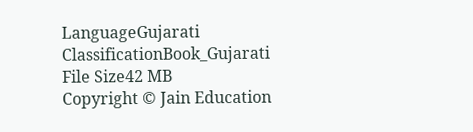LanguageGujarati
ClassificationBook_Gujarati
File Size42 MB
Copyright © Jain Education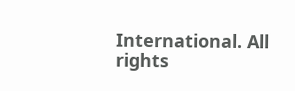International. All rights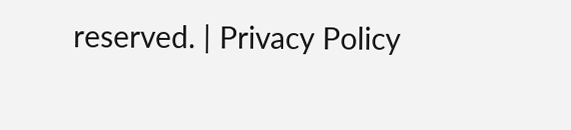reserved. | Privacy Policy